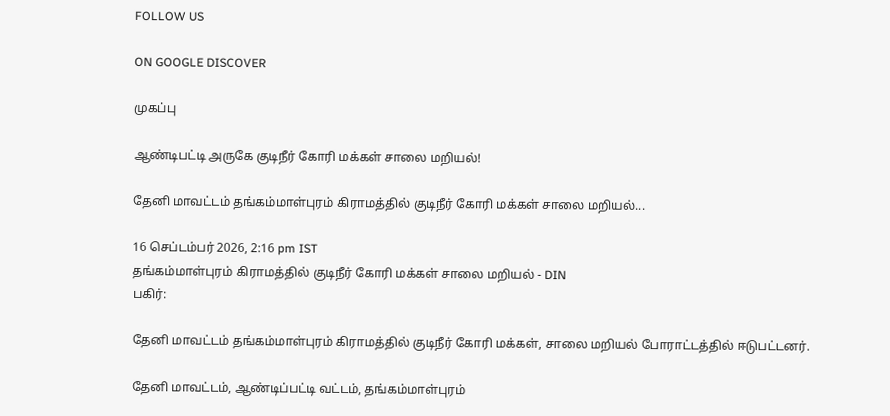FOLLOW US

ON GOOGLE DISCOVER

முகப்பு

ஆண்டிபட்டி அருகே குடிநீர் கோரி மக்கள் சாலை மறியல்!

தேனி மாவட்டம் தங்கம்மாள்புரம் கிராமத்தில் குடிநீர் கோரி மக்கள் சாலை மறியல்...

16 செப்டம்பர் 2026, 2:16 pm IST
தங்கம்மாள்புரம் கிராமத்தில் குடிநீர் கோரி மக்கள் சாலை மறியல் - DIN
பகிர்:

தேனி மாவட்டம் தங்கம்மாள்புரம் கிராமத்தில் குடிநீர் கோரி மக்கள், சாலை மறியல் போராட்டத்தில் ஈடுபட்டனர்.

தேனி மாவட்டம், ஆண்டிப்பட்டி வட்டம், தங்கம்மாள்புரம்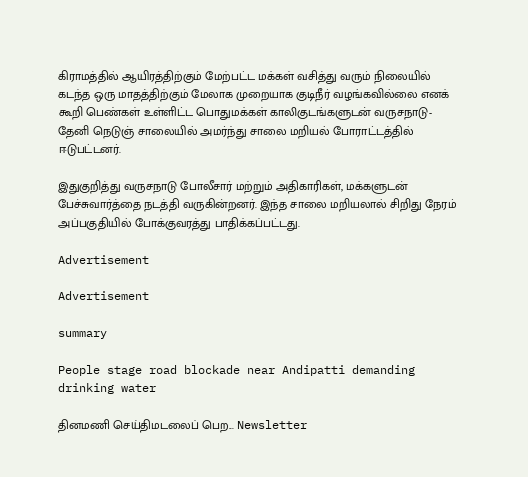கிராமத்தில் ஆயிரத்திற்கும் மேற்பட்ட மக்கள் வசித்து வரும் நிலையில் கடந்த ஒரு மாதத்திற்கும் மேலாக முறையாக குடிநீர் வழங்கவில்லை எனக் கூறி பெண்கள் உள்ளிட்ட பொதுமக்கள் காலிகுடங்களுடன் வருசநாடு- தேனி நெடுஞ் சாலையில் அமர்ந்து சாலை மறியல் போராட்டத்தில் ஈடுபட்டனர்.

இதுகுறித்து வருசநாடு போலீசார் மற்றும் அதிகாரிகள், மக்களுடன் பேச்சுவார்த்தை நடத்தி வருகின்றனர். இந்த சாலை மறியலால் சிறிது நேரம் அப்பகுதியில் போக்குவரத்து பாதிக்கப்பட்டது.

Advertisement

Advertisement

summary

People stage road blockade near Andipatti demanding drinking water

தினமணி செய்திமடலைப் பெற... Newsletter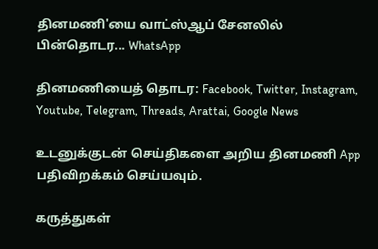தினமணி'யை வாட்ஸ்ஆப் சேனலில் பின்தொடர... WhatsApp

தினமணியைத் தொடர: Facebook, Twitter, Instagram, Youtube, Telegram, Threads, Arattai, Google News

உடனுக்குடன் செய்திகளை அறிய தினமணி App பதிவிறக்கம் செய்யவும்.

கருத்துகள்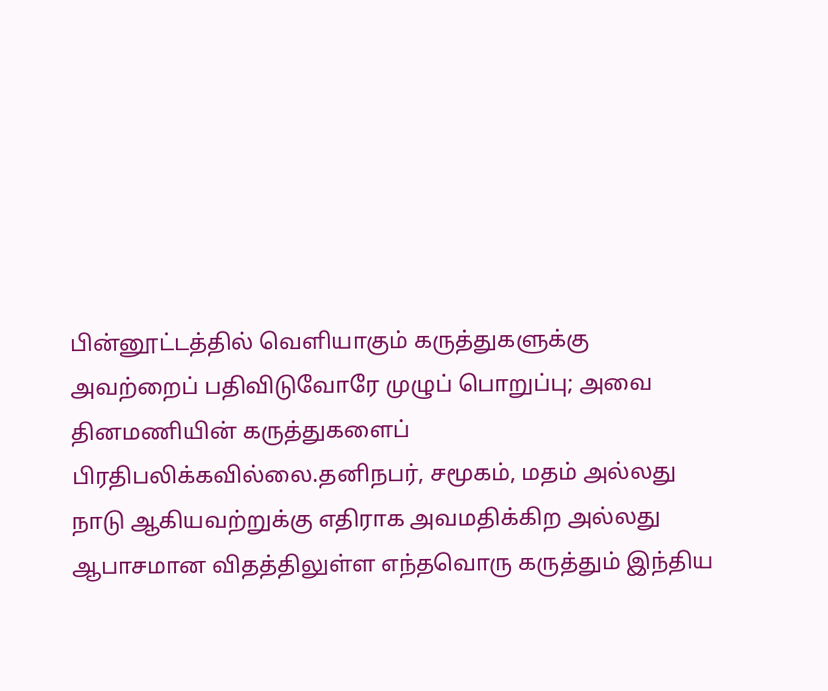பின்னூட்டத்தில் வெளியாகும் கருத்துகளுக்கு அவற்றைப் பதிவிடுவோரே முழுப் பொறுப்பு; அவை தினமணியின் கருத்துகளைப் பிரதிபலிக்கவில்லை.தனிநபர், சமூகம், மதம் அல்லது நாடு ஆகியவற்றுக்கு எதிராக அவமதிக்கிற அல்லது ஆபாசமான விதத்திலுள்ள எந்தவொரு கருத்தும் இந்திய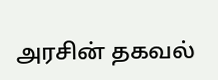அரசின் தகவல்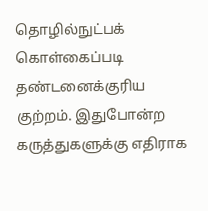தொழில்நுட்பக் கொள்கைப்படி தண்டனைக்குரிய குற்றம். இதுபோன்ற கருத்துகளுக்கு எதிராக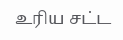உரிய சட்ட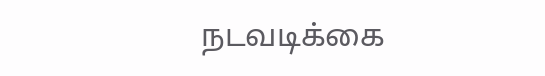நடவடிக்கை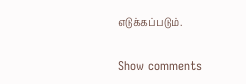எடுக்கப்படும்.

Show comments